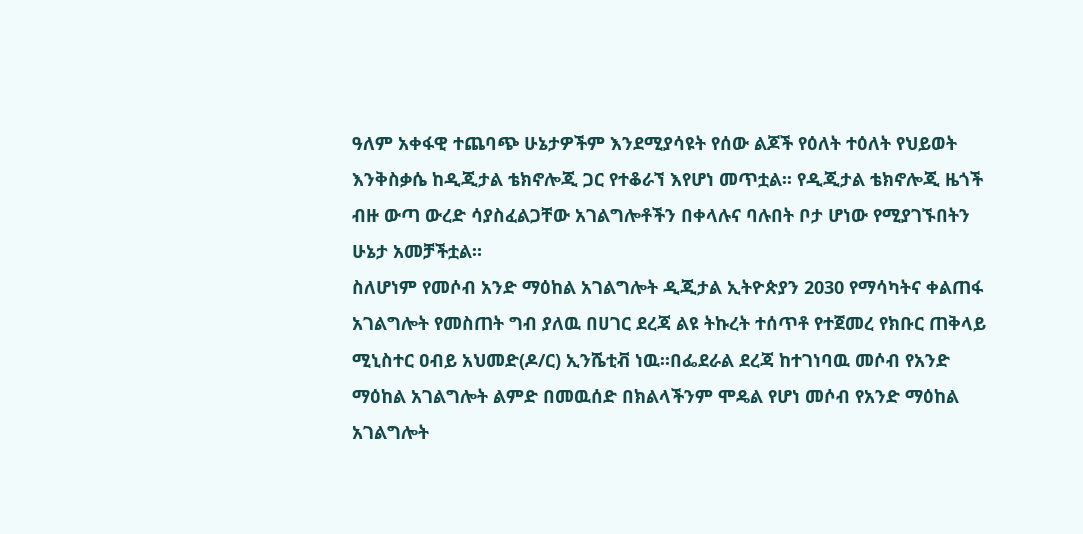ዓለም አቀፋዊ ተጨባጭ ሁኔታዎችም እንደሚያሳዩት የሰው ልጆች የዕለት ተዕለት የህይወት እንቅስቃሴ ከዲጂታል ቴክኖሎጂ ጋር የተቆራኘ እየሆነ መጥቷል፡፡ የዲጂታል ቴክኖሎጂ ዜጎች ብዙ ውጣ ውረድ ሳያስፈልጋቸው አገልግሎቶችን በቀላሉና ባሉበት ቦታ ሆነው የሚያገኙበትን ሁኔታ አመቻችቷል።
ስለሆነም የመሶብ አንድ ማዕከል አገልግሎት ዲጂታል ኢትዮጵያን 2030 የማሳካትና ቀልጠፋ አገልግሎት የመስጠት ግብ ያለዉ በሀገር ደረጃ ልዩ ትኩረት ተሰጥቶ የተጀመረ የክቡር ጠቅላይ ሚኒስተር ዐብይ አህመድ(ዶ/ር) ኢንሼቲቭ ነዉ፡፡በፌደራል ደረጃ ከተገነባዉ መሶብ የአንድ ማዕከል አገልግሎት ልምድ በመዉሰድ በክልላችንም ሞዴል የሆነ መሶብ የአንድ ማዕከል አገልግሎት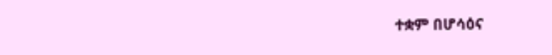ተቋም በሆሳዕና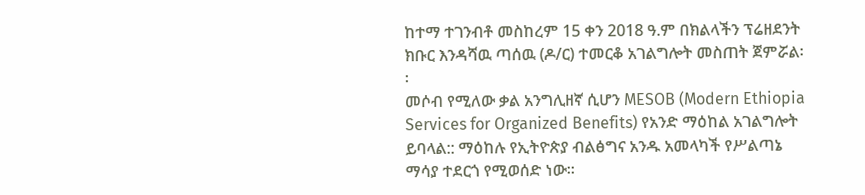ከተማ ተገንብቶ መስከረም 15 ቀን 2018 ዓ.ም በክልላችን ፕሬዘደንት ክቡር እንዳሻዉ ጣሰዉ (ዶ/ር) ተመርቆ አገልግሎት መስጠት ጀምሯል፡፡
መሶብ የሚለው ቃል አንግሊዘኛ ሲሆን MESOB (Modern Ethiopia Services for Organized Benefits) የአንድ ማዕከል አገልግሎት ይባላል:: ማዕከሉ የኢትዮጵያ ብልፅግና አንዱ አመላካች የሥልጣኔ ማሳያ ተደርጎ የሚወሰድ ነው፡፡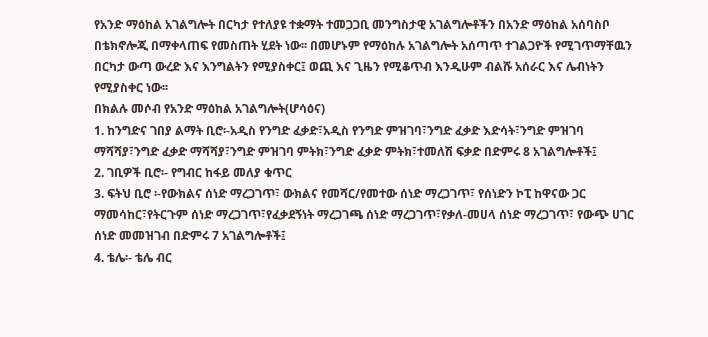የአንድ ማዕከል አገልግሎት በርካታ የተለያዩ ተቋማት ተመጋጋቢ መንግስታዊ አገልግሎቶችን በአንድ ማዕከል አሰባስቦ በቴክኖሎጂ በማቀላጠፍ የመስጠት ሂደት ነው፡፡ በመሆኑም የማዕከሉ አገልግሎት አሰጣጥ ተገልጋዮች የሚገጥማቸዉን በርካታ ውጣ ውረድ እና እንግልትን የሚያስቀር፤ ወጪ እና ጊዜን የሚቆጥብ እንዲሁም ብልሹ አሰራር እና ሌብነትን የሚያስቀር ነው፡፡
በክልሉ መሶብ የአንድ ማዕከል አገልግሎት(ሆሳዕና)
1. ከንግድና ገበያ ልማት ቢሮ፡-አዲስ የንግድ ፈቃድ፣አዲስ የንግድ ምዝገባ፣ንግድ ፈቃድ እድሳት፣ንግድ ምዝገባ ማሻሻያ፣ንግድ ፈቃድ ማሻሻያ፣ንግድ ምዝገባ ምትክ፣ንግድ ፈቃድ ምትክ፣ተመለሽ ፍቃድ በድምሩ 8 አገልግሎቶች፤
2. ገቢዎች ቢሮ፡- የግብር ከፋይ መለያ ቁጥር
3. ፍትህ ቢሮ ፡-የውክልና ሰነድ ማረጋገጥ፣ ውክልና የመሻር/የመተው ሰነድ ማረጋገጥ፣ የሰነድን ኮፒ ከዋናው ጋር ማመሳከር፣የትርጉም ሰነድ ማረጋገጥ፣የፈቃደኝነት ማረጋገጫ ሰነድ ማረጋገጥ፣የቃለ-መሀላ ሰነድ ማረጋገጥ፣ የውጭ ሀገር ሰነድ መመዝገብ በድምሩ 7 አገልግሎቶች፤
4. ቴሌ፡- ቴሌ ብር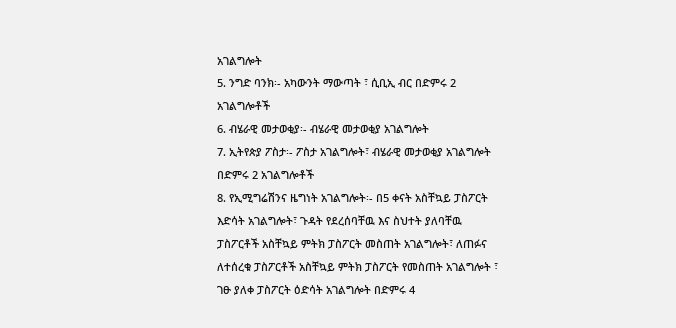አገልግሎት
5. ንግድ ባንክ፡- አካውንት ማውጣት ፣ ሲቢኢ ብር በድምሩ 2 አገልግሎቶች
6. ብሄራዊ መታወቂያ፡- ብሄራዊ መታወቂያ አገልግሎት
7. ኢትየጵያ ፖስታ፡- ፖስታ አገልግሎት፣ ብሄራዊ መታወቂያ አገልግሎት በድምሩ 2 አገልግሎቶች
8. የኢሚግሬሽንና ዜግነት አገልግሎት፡- በ5 ቀናት አስቸኳይ ፓስፖርት እድሳት አገልግሎት፣ ጉዳት የደረሰባቸዉ እና ስህተት ያለባቸዉ ፓስፖርቶች አስቸኳይ ምትክ ፓስፖርት መስጠት አገልግሎት፣ ለጠፉና ለተሰረቁ ፓስፖርቶች አስቸኳይ ምትክ ፓስፖርት የመስጠት አገልግሎት ፣ ገፁ ያለቀ ፓስፖርት ዕድሳት አገልግሎት በድምሩ 4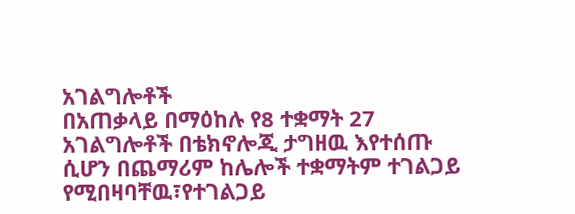አገልግሎቶች
በአጠቃላይ በማዕከሉ የ8 ተቋማት 27 አገልግሎቶች በቴክኖሎጂ ታግዘዉ እየተሰጡ ሲሆን በጨማሪም ከሌሎች ተቋማትም ተገልጋይ የሚበዛባቸዉ፣የተገልጋይ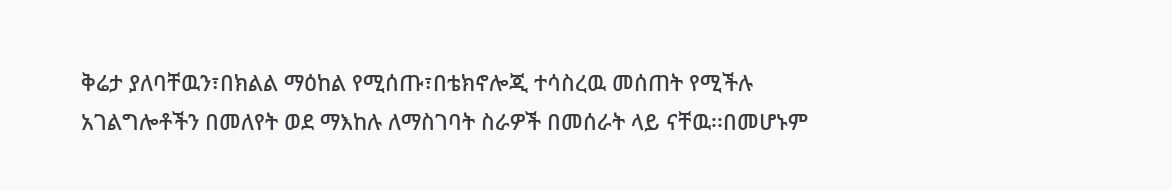ቅሬታ ያለባቸዉን፣በክልል ማዕከል የሚሰጡ፣በቴክኖሎጂ ተሳስረዉ መሰጠት የሚችሉ አገልግሎቶችን በመለየት ወደ ማእከሉ ለማስገባት ስራዎች በመሰራት ላይ ናቸዉ፡፡በመሆኑም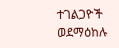ተገልጋዮች ወደማዕከሉ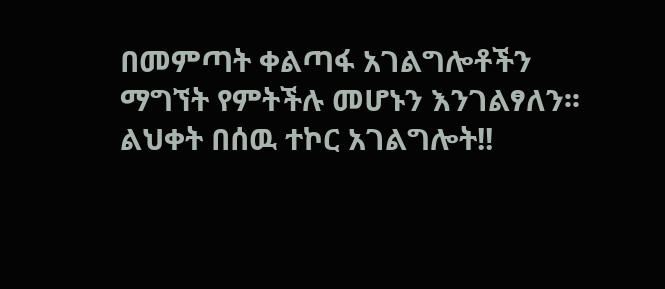በመምጣት ቀልጣፋ አገልግሎቶችን ማግኘት የምትችሉ መሆኑን እንገልፃለን፡፡ ልህቀት በሰዉ ተኮር አገልግሎት!!